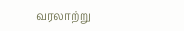வரலாற்று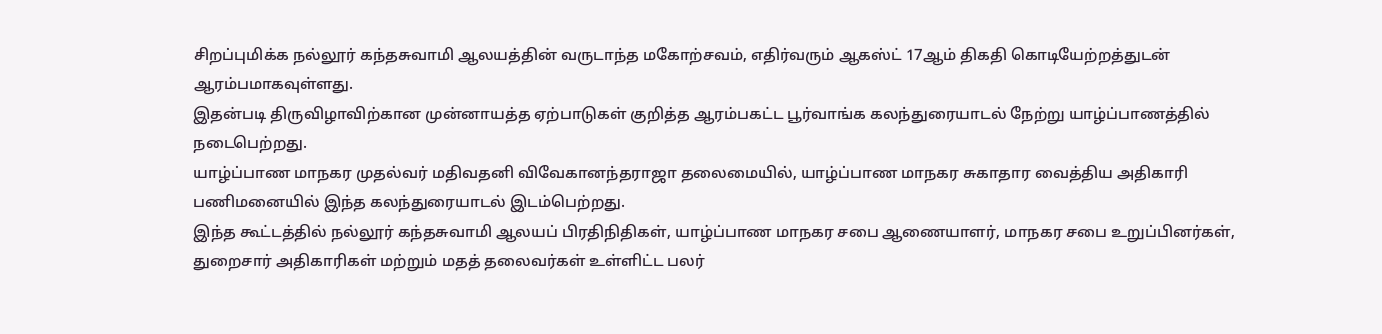சிறப்புமிக்க நல்லூர் கந்தசுவாமி ஆலயத்தின் வருடாந்த மகோற்சவம், எதிர்வரும் ஆகஸ்ட் 17ஆம் திகதி கொடியேற்றத்துடன் ஆரம்பமாகவுள்ளது.
இதன்படி திருவிழாவிற்கான முன்னாயத்த ஏற்பாடுகள் குறித்த ஆரம்பகட்ட பூர்வாங்க கலந்துரையாடல் நேற்று யாழ்ப்பாணத்தில் நடைபெற்றது.
யாழ்ப்பாண மாநகர முதல்வர் மதிவதனி விவேகானந்தராஜா தலைமையில், யாழ்ப்பாண மாநகர சுகாதார வைத்திய அதிகாரி பணிமனையில் இந்த கலந்துரையாடல் இடம்பெற்றது.
இந்த கூட்டத்தில் நல்லூர் கந்தசுவாமி ஆலயப் பிரதிநிதிகள், யாழ்ப்பாண மாநகர சபை ஆணையாளர், மாநகர சபை உறுப்பினர்கள், துறைசார் அதிகாரிகள் மற்றும் மதத் தலைவர்கள் உள்ளிட்ட பலர்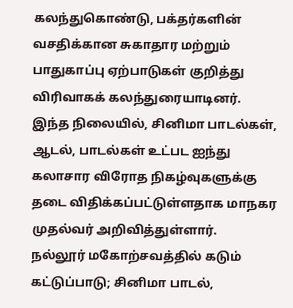கலந்துகொண்டு, பக்தர்களின் வசதிக்கான சுகாதார மற்றும் பாதுகாப்பு ஏற்பாடுகள் குறித்து விரிவாகக் கலந்துரையாடினர்.
இந்த நிலையில், சினிமா பாடல்கள், ஆடல், பாடல்கள் உட்பட ஐந்து கலாசார விரோத நிகழ்வுகளுக்கு தடை விதிக்கப்பட்டுள்ளதாக மாநகர முதல்வர் அறிவித்துள்ளார்.
நல்லூர் மகோற்சவத்தில் கடும் கட்டுப்பாடு; சினிமா பாடல்,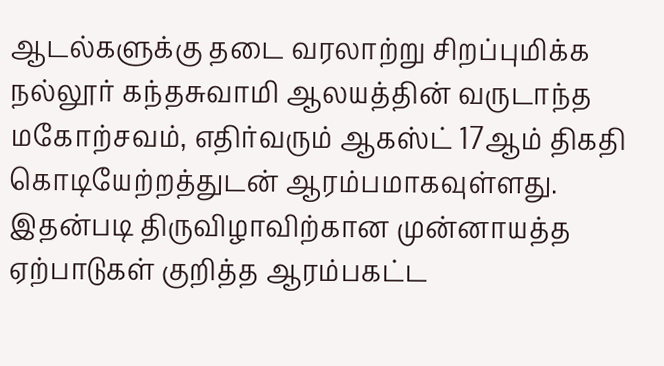ஆடல்களுக்கு தடை வரலாற்று சிறப்புமிக்க நல்லூர் கந்தசுவாமி ஆலயத்தின் வருடாந்த மகோற்சவம், எதிர்வரும் ஆகஸ்ட் 17ஆம் திகதி கொடியேற்றத்துடன் ஆரம்பமாகவுள்ளது. இதன்படி திருவிழாவிற்கான முன்னாயத்த ஏற்பாடுகள் குறித்த ஆரம்பகட்ட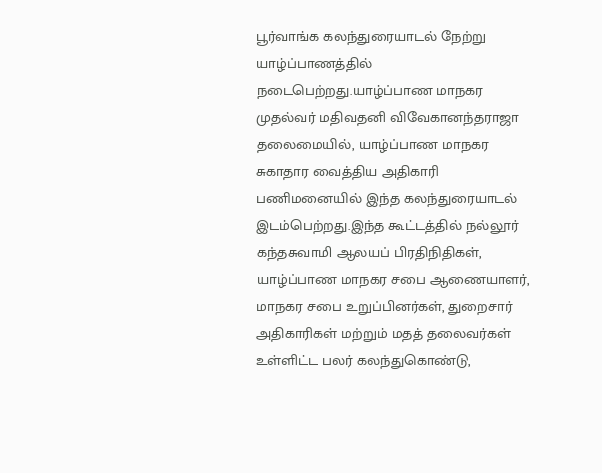பூர்வாங்க கலந்துரையாடல் நேற்று யாழ்ப்பாணத்தில் நடைபெற்றது.யாழ்ப்பாண மாநகர முதல்வர் மதிவதனி விவேகானந்தராஜா தலைமையில், யாழ்ப்பாண மாநகர சுகாதார வைத்திய அதிகாரி பணிமனையில் இந்த கலந்துரையாடல் இடம்பெற்றது.இந்த கூட்டத்தில் நல்லூர் கந்தசுவாமி ஆலயப் பிரதிநிதிகள், யாழ்ப்பாண மாநகர சபை ஆணையாளர், மாநகர சபை உறுப்பினர்கள், துறைசார் அதிகாரிகள் மற்றும் மதத் தலைவர்கள் உள்ளிட்ட பலர் கலந்துகொண்டு,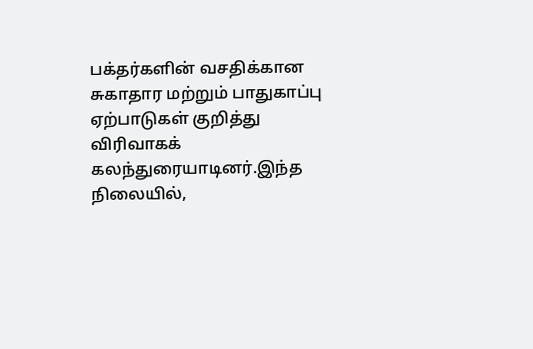பக்தர்களின் வசதிக்கான சுகாதார மற்றும் பாதுகாப்பு ஏற்பாடுகள் குறித்து விரிவாகக் கலந்துரையாடினர்.இந்த நிலையில்,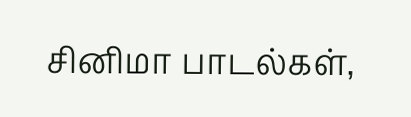சினிமா பாடல்கள்,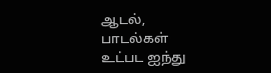ஆடல், பாடல்கள் உட்பட ஐந்து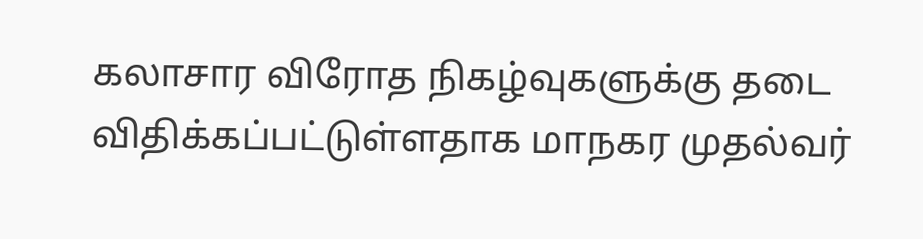கலாசார விரோத நிகழ்வுகளுக்கு தடை விதிக்கப்பட்டுள்ளதாக மாநகர முதல்வர்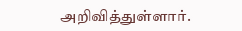அறிவித்துள்ளார்.